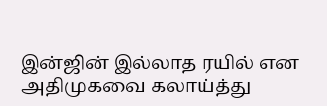இன்ஜின் இல்லாத ரயில் என அதிமுகவை கலாய்த்து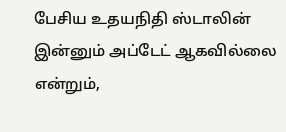பேசிய உதயநிதி ஸ்டாலின் இன்னும் அப்டேட் ஆகவில்லை என்றும்,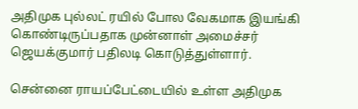அதிமுக புல்லட் ரயில் போல வேகமாக இயங்கி கொண்டிருப்பதாக முன்னாள் அமைச்சர் ஜெயக்குமார் பதிலடி கொடுத்துள்ளார்.

சென்னை ராயப்பேட்டையில் உள்ள அதிமுக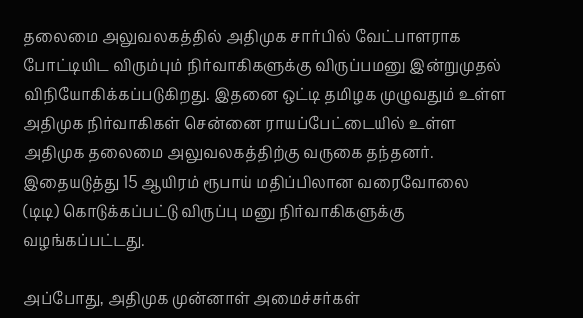தலைமை அலுவலகத்தில் அதிமுக சார்பில் வேட்பாளராக போட்டியிட விரும்பும் நிர்வாகிகளுக்கு விருப்பமனு இன்றுமுதல் விநியோகிக்கப்படுகிறது. இதனை ஒட்டி தமிழக முழுவதும் உள்ள அதிமுக நிர்வாகிகள் சென்னை ராயப்பேட்டையில் உள்ள அதிமுக தலைமை அலுவலகத்திற்கு வருகை தந்தனர். இதையடுத்து 15 ஆயிரம் ரூபாய் மதிப்பிலான வரைவோலை (டிடி) கொடுக்கப்பட்டு விருப்பு மனு நிர்வாகிகளுக்கு வழங்கப்பட்டது.

அப்போது, அதிமுக முன்னாள் அமைச்சர்கள்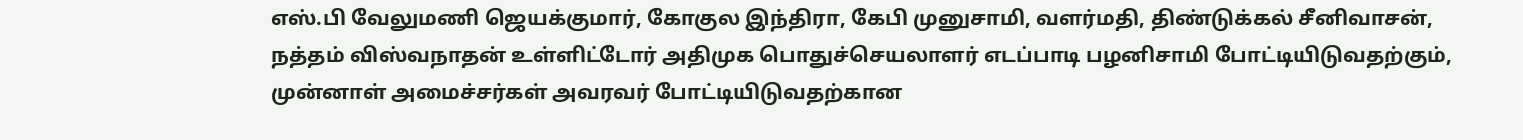எஸ்.பி வேலுமணி ஜெயக்குமார், கோகுல இந்திரா, கேபி முனுசாமி, வளர்மதி, திண்டுக்கல் சீனிவாசன், நத்தம் விஸ்வநாதன் உள்ளிட்டோர் அதிமுக பொதுச்செயலாளர் எடப்பாடி பழனிசாமி போட்டியிடுவதற்கும், முன்னாள் அமைச்சர்கள் அவரவர் போட்டியிடுவதற்கான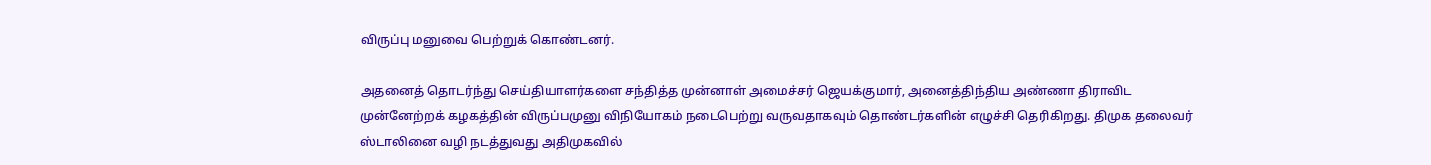விருப்பு மனுவை பெற்றுக் கொண்டனர்.

அதனைத் தொடர்ந்து செய்தியாளர்களை சந்தித்த முன்னாள் அமைச்சர் ஜெயக்குமார், அனைத்திந்திய அண்ணா திராவிட முன்னேற்றக் கழகத்தின் விருப்பமுனு விநியோகம் நடைபெற்று வருவதாகவும் தொண்டர்களின் எழுச்சி தெரிகிறது. திமுக தலைவர் ஸ்டாலினை வழி நடத்துவது அதிமுகவில்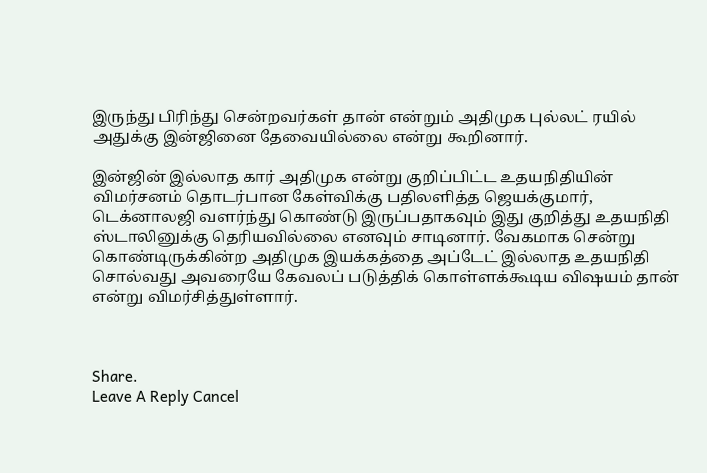இருந்து பிரிந்து சென்றவர்கள் தான் என்றும் அதிமுக புல்லட் ரயில் அதுக்கு இன்ஜினை தேவையில்லை என்று கூறினார்.

இன்ஜின் இல்லாத கார் அதிமுக என்று குறிப்பிட்ட உதயநிதியின் விமர்சனம் தொடர்பான கேள்விக்கு பதிலளித்த ஜெயக்குமார், டெக்னாலஜி வளர்ந்து கொண்டு இருப்பதாகவும் இது குறித்து உதயநிதி ஸ்டாலினுக்கு தெரியவில்லை எனவும் சாடினார். வேகமாக சென்று கொண்டிருக்கின்ற அதிமுக இயக்கத்தை அப்டேட் இல்லாத உதயநிதி சொல்வது அவரையே கேவலப் படுத்திக் கொள்ளக்கூடிய விஷயம் தான் என்று விமர்சித்துள்ளார்.



Share.
Leave A Reply Cancel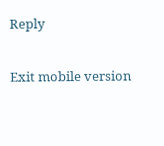Reply

Exit mobile version